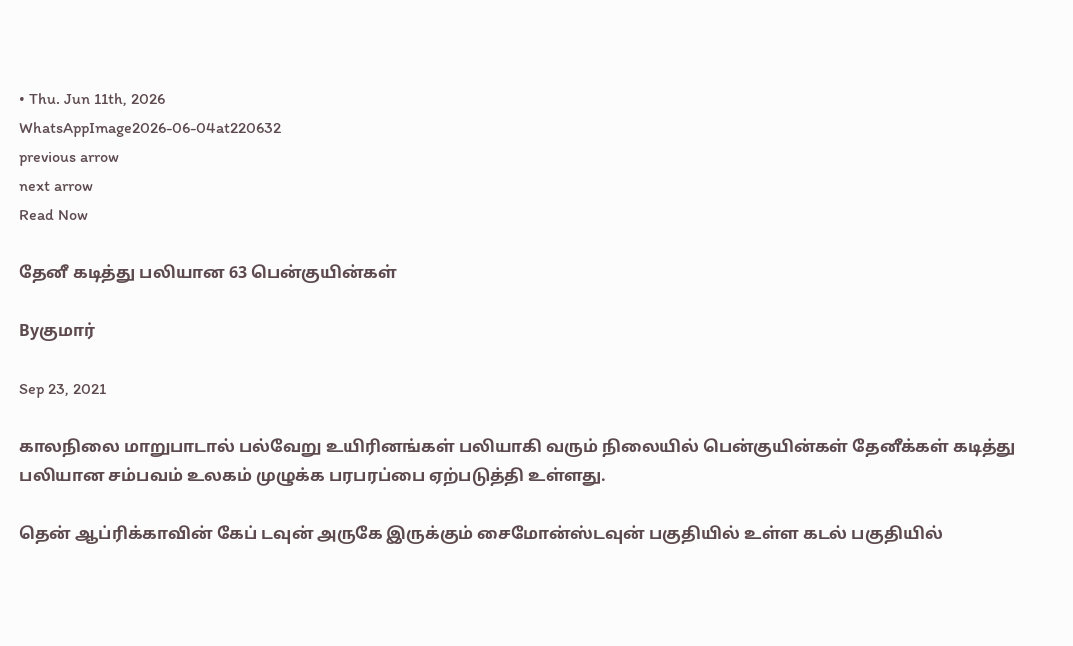• Thu. Jun 11th, 2026
WhatsAppImage2026-06-04at220632
previous arrow
next arrow
Read Now

தேனீ கடித்து பலியான 63 பென்குயின்கள்

Byகுமார்

Sep 23, 2021

காலநிலை மாறுபாடால் பல்வேறு உயிரினங்கள் பலியாகி வரும் நிலையில் பென்குயின்கள் தேனீக்கள் கடித்து பலியான சம்பவம் உலகம் முழுக்க பரபரப்பை ஏற்படுத்தி உள்ளது.

தென் ஆப்ரிக்காவின் கேப் டவுன் அருகே இருக்கும் சைமோன்ஸ்டவுன் பகுதியில் உள்ள கடல் பகுதியில்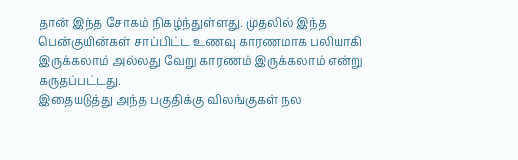தான் இந்த சோகம் நிகழ்ந்துள்ளது. முதலில் இந்த பென்குயின்கள் சாப்பிட்ட உணவு காரணமாக பலியாகி இருக்கலாம் அல்லது வேறு காரணம் இருக்கலாம் என்று கருதப்பட்டது.
இதையடுத்து அந்த பகுதிக்கு விலங்குகள் நல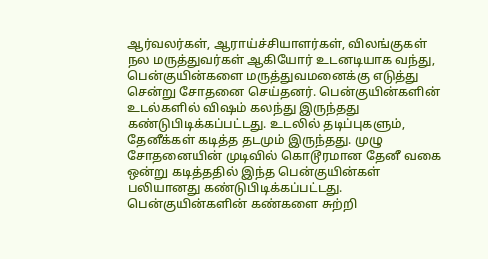ஆர்வலர்கள், ஆராய்ச்சியாளர்கள், விலங்குகள் நல மருத்துவர்கள் ஆகியோர் உடனடியாக வந்து, பென்குயின்களை மருத்துவமனைக்கு எடுத்து சென்று சோதனை செய்தனர். பென்குயின்களின் உடல்களில் விஷம் கலந்து இருந்தது கண்டுபிடிக்கப்பட்டது. உடலில் தடிப்புகளும், தேனீக்கள் கடித்த தடமும் இருந்தது. முழு சோதனையின் முடிவில் கொடூரமான தேனீ வகை ஒன்று கடித்ததில் இந்த பென்குயின்கள் பலியானது கண்டுபிடிக்கப்பட்டது. பென்குயின்களின் கண்களை சுற்றி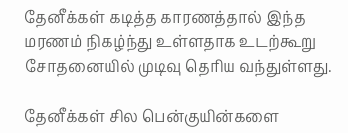தேனீக்கள் கடித்த காரணத்தால் இந்த மரணம் நிகழ்ந்து உள்ளதாக உடற்கூறு சோதனையில் முடிவு தெரிய வந்துள்ளது.

தேனீக்கள் சில பென்குயின்களை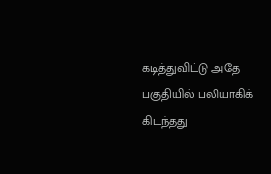கடித்துவிட்டு அதே பகுதியில் பலியாகிக் கிடந்தது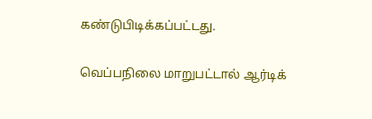கண்டுபிடிக்கப்பட்டது.

வெப்பநிலை மாறுபட்டால் ஆர்டிக்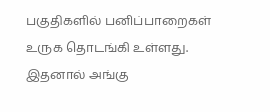பகுதிகளில் பனிப்பாறைகள் உருக தொடங்கி உள்ளது. இதனால் அங்கு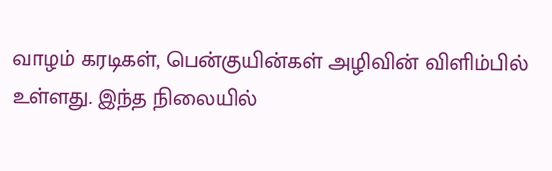வாழம் கரடிகள், பென்குயின்கள் அழிவின் விளிம்பில் உள்ளது. இந்த நிலையில்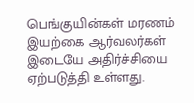பெங்குயின்கள் மரணம் இயற்கை ஆர்வலர்கள் இடையே அதிர்ச்சியை ஏற்படுத்தி உள்ளது.